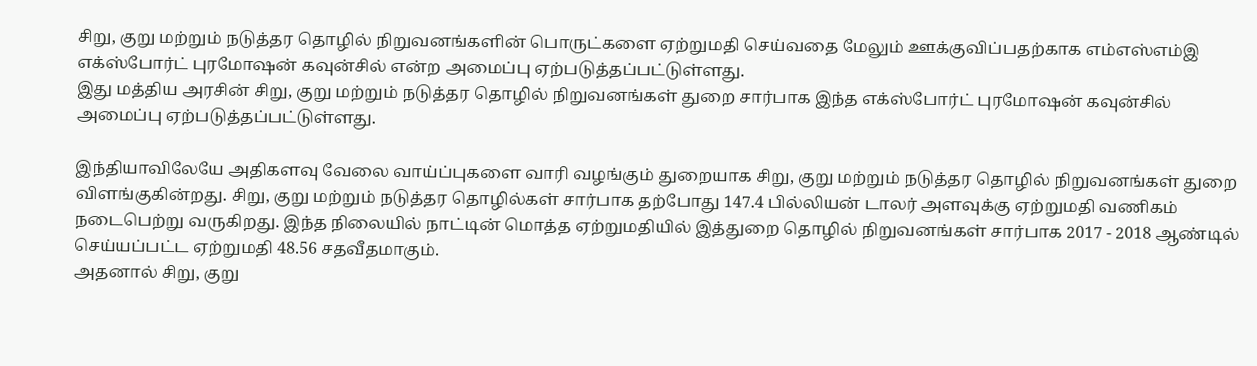சிறு, குறு மற்றும் நடுத்தர தொழில் நிறுவனங்களின் பொருட்களை ஏற்றுமதி செய்வதை மேலும் ஊக்குவிப்பதற்காக எம்எஸ்எம்இ எக்ஸ்போர்ட் புரமோஷன் கவுன்சில் என்ற அமைப்பு ஏற்படுத்தப்பட்டுள்ளது.
இது மத்திய அரசின் சிறு, குறு மற்றும் நடுத்தர தொழில் நிறுவனங்கள் துறை சார்பாக இந்த எக்ஸ்போர்ட் புரமோஷன் கவுன்சில் அமைப்பு ஏற்படுத்தப்பட்டுள்ளது.

இந்தியாவிலேயே அதிகளவு வேலை வாய்ப்புகளை வாரி வழங்கும் துறையாக சிறு, குறு மற்றும் நடுத்தர தொழில் நிறுவனங்கள் துறை விளங்குகின்றது. சிறு, குறு மற்றும் நடுத்தர தொழில்கள் சார்பாக தற்போது 147.4 பில்லியன் டாலர் அளவுக்கு ஏற்றுமதி வணிகம் நடைபெற்று வருகிறது. இந்த நிலையில் நாட்டின் மொத்த ஏற்றுமதியில் இத்துறை தொழில் நிறுவனங்கள் சார்பாக 2017 - 2018 ஆண்டில் செய்யப்பட்ட ஏற்றுமதி 48.56 சதவீதமாகும்.
அதனால் சிறு, குறு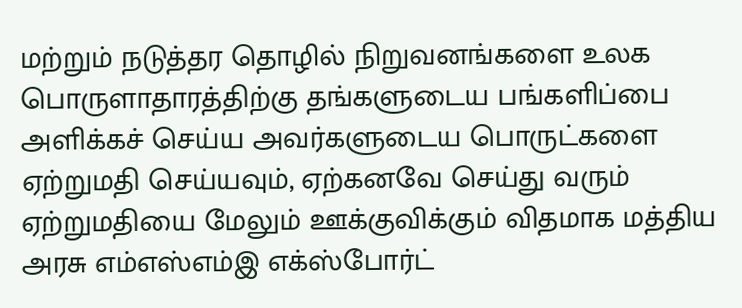மற்றும் நடுத்தர தொழில் நிறுவனங்களை உலக பொருளாதாரத்திற்கு தங்களுடைய பங்களிப்பை அளிக்கச் செய்ய அவர்களுடைய பொருட்களை ஏற்றுமதி செய்யவும், ஏற்கனவே செய்து வரும் ஏற்றுமதியை மேலும் ஊக்குவிக்கும் விதமாக மத்திய அரசு எம்எஸ்எம்இ எக்ஸ்போர்ட்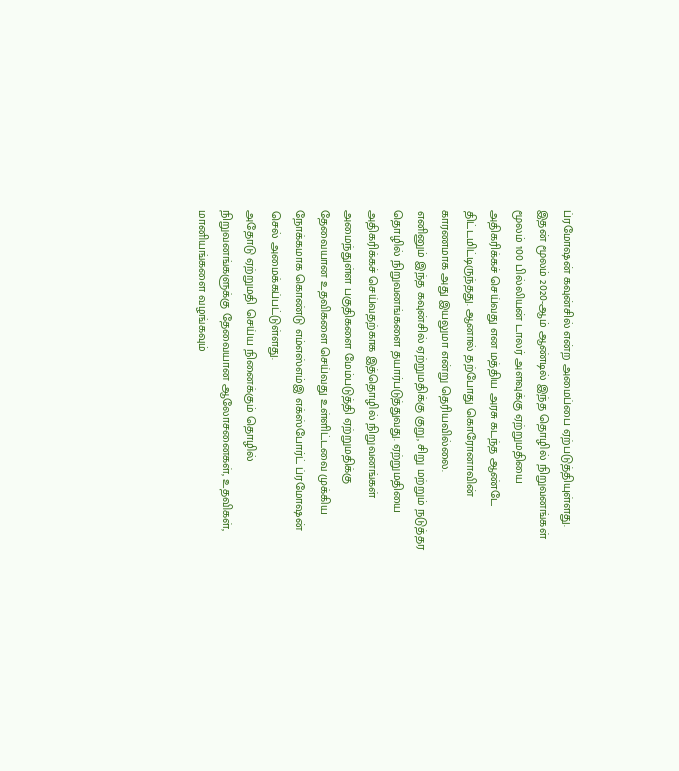ப்ரமோஷன் கவுன்சில் என்ற அமைப்பை ஏற்படுத்தியுள்ளது.
இதன் மூலம் 2020-ஆம் ஆண்டில் இந்த தொழில் நிறுவனங்கள் மூலம் 100 பில்லியன் டாலர் அளவுக்கு ஏற்றுமதியை அதிகரிக்கச் செய்வது என மத்திய அரசு கடந்த ஆண்டே திட்டமிட்டிருந்தது. ஆனால் தற்போது கொரோனாவின் காரணமாக அது இயலுமா என்று தெரியவில்லை.
எனினும் இந்த கவுன்சில் ஏற்றுமதிக்கு குறு, சிறு மற்றும் நடுத்தர தொழில் நிறுவனங்களை தயார்படுத்துவது. ஏற்றுமதியை அதிகரிக்கச் செய்வதற்காக இத்தொழில் நிறுவனங்கள் அமைந்துள்ள பகுதிகளை மேம்படுத்தி ஏற்றுமதிக்கு தேவையான உதவிகளை செய்வது உள்ளிட்டவை முக்கிய நோக்கமாக கொண்டு எம்எஸ்எம்இ எக்ஸ்போர்ட் ப்ரமோஷன் செல் அமைக்கப்பட்டுள்ளது.
அதோடு ஏற்றுமதி செய்ய நினைக்கும் தொழில் நிறுவனங்களுக்கு தேவையான ஆலோசனைகள், உதவிகள், மானியங்களை வழங்கவும்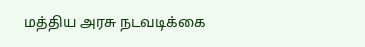மத்திய அரசு நடவடிக்கை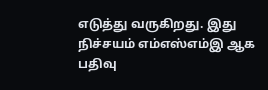எடுத்து வருகிறது. இது நிச்சயம் எம்எஸ்எம்இ ஆக பதிவு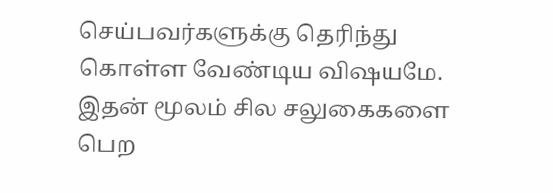செய்பவர்களுக்கு தெரிந்து கொள்ள வேண்டிய விஷயமே. இதன் மூலம் சில சலுகைகளை பெற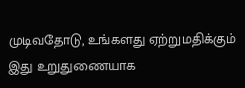முடிவதோடு, உங்களது ஏற்றுமதிக்கும் இது உறுதுணையாக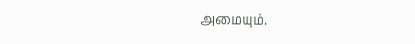அமையும்.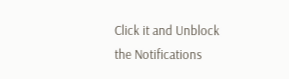Click it and Unblock the Notifications